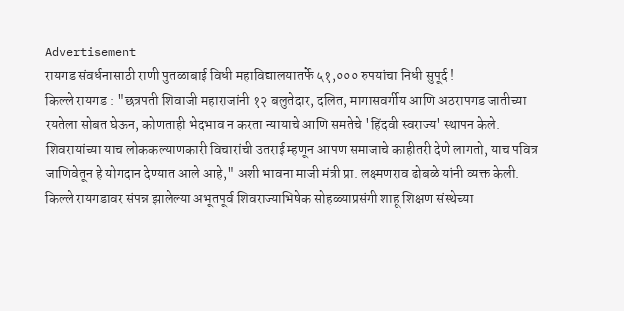Advertisement
रायगड संवर्धनासाठी राणी पुतळाबाई विधी महाविद्यालयातर्फे ५१,००० रुपयांचा निधी सुपूर्द !
किल्ले रायगड : "छत्रपती शिवाजी महाराजांनी १२ बलुतेदार, दलित, मागासवर्गीय आणि अठरापगड जातीच्या रयतेला सोबत घेऊन, कोणताही भेदभाव न करता न्यायाचे आणि समतेचे 'हिंदवी स्वराज्य' स्थापन केले. शिवरायांच्या याच लोककल्याणकारी विचारांची उतराई म्हणून आपण समाजाचे काहीतरी देणे लागतो, याच पवित्र जाणिवेतून हे योगदान देण्यात आले आहे," अशी भावना माजी मंत्री प्रा. लक्ष्मणराव ढोबळे यांनी व्यक्त केली.
किल्ले रायगडावर संपन्न झालेल्या अभूतपूर्व शिवराज्याभिषेक सोहळ्याप्रसंगी शाहू शिक्षण संस्थेच्या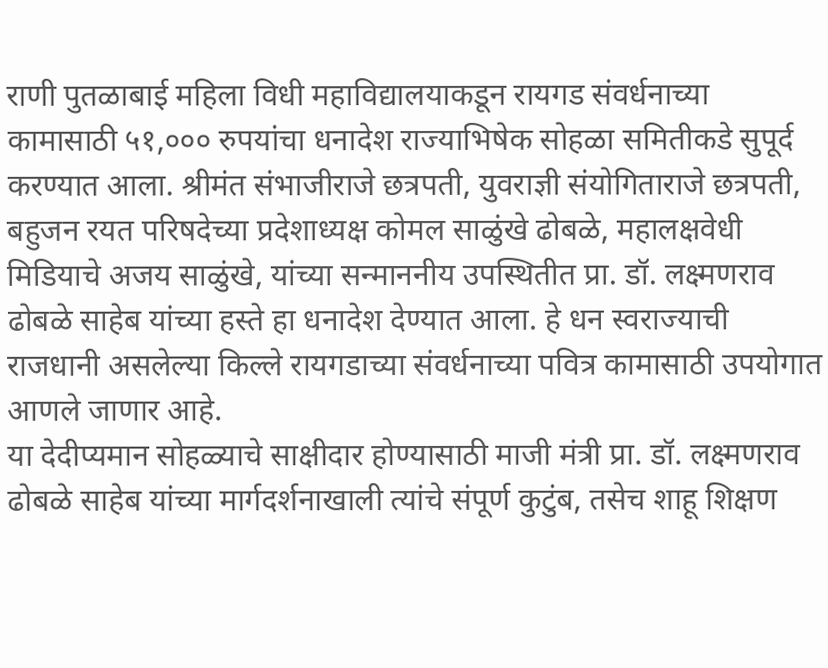राणी पुतळाबाई महिला विधी महाविद्यालयाकडून रायगड संवर्धनाच्या कामासाठी ५१,००० रुपयांचा धनादेश राज्याभिषेक सोहळा समितीकडे सुपूर्द करण्यात आला. श्रीमंत संभाजीराजे छत्रपती, युवराज्ञी संयोगिताराजे छत्रपती, बहुजन रयत परिषदेच्या प्रदेशाध्यक्ष कोमल साळुंखे ढोबळे, महालक्षवेधी मिडियाचे अजय साळुंखे, यांच्या सन्माननीय उपस्थितीत प्रा. डॉ. लक्ष्मणराव ढोबळे साहेब यांच्या हस्ते हा धनादेश देण्यात आला. हे धन स्वराज्याची राजधानी असलेल्या किल्ले रायगडाच्या संवर्धनाच्या पवित्र कामासाठी उपयोगात आणले जाणार आहे.
या देदीप्यमान सोहळ्याचे साक्षीदार होण्यासाठी माजी मंत्री प्रा. डॉ. लक्ष्मणराव ढोबळे साहेब यांच्या मार्गदर्शनाखाली त्यांचे संपूर्ण कुटुंब, तसेच शाहू शिक्षण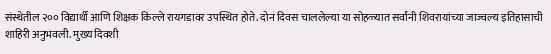संस्थेतील २०० विद्यार्थी आणि शिक्षक किल्ले रायगडावर उपस्थित होते. दोन दिवस चाललेल्या या सोहळ्यात सर्वांनी शिवरायांच्या जाज्वल्य इतिहासाची शाहिरी अनुभवली. मुख्य दिवशी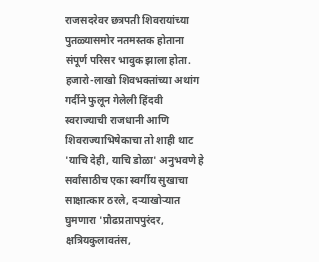राजसदरेवर छत्रपती शिवरायांच्या पुतळ्यासमोर नतमस्तक होताना संपूर्ण परिसर भावुक झाला होता.
हजारो-लाखो शिवभक्तांच्या अथांग गर्दीने फुलून गेलेली हिंदवी स्वराज्याची राजधानी आणि शिवराज्याभिषेकाचा तो शाही थाट 'याचि देही, याचि डोळा' अनुभवणे हे सर्वांसाठीच एका स्वर्गीय सुखाचा साक्षात्कार ठरले, दऱ्याखोऱ्यात घुमणारा 'प्रौढप्रतापपुरंदर, क्षत्रियकुलावतंस,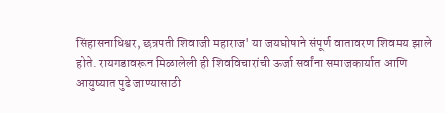सिंहासनाधिश्वर, छत्रपती शिवाजी महाराज' या जयघोषाने संपूर्ण वातावरण शिवमय झाले होते. रायगडावरून मिळालेली ही शिवविचारांची ऊर्जा सर्वांना समाजकार्यात आणि आयुष्यात पुढे जाण्यासाठी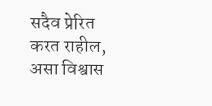सदैव प्रेरित करत राहील, असा विश्वास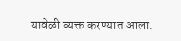यावेळी व्यक्त करण्यात आला.